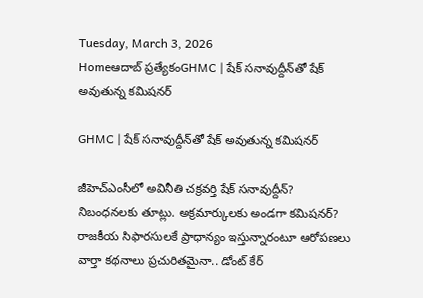Tuesday, March 3, 2026
Homeఆదాబ్ ప్రత్యేకంGHMC | షేక్ సనావుద్దీన్‌తో షేక్ అవుతున్న కమిషనర్

GHMC | షేక్ సనావుద్దీన్‌తో షేక్ అవుతున్న కమిషనర్

జీహెచ్ఎంసీలో అవినీతి చక్రవర్తి షేక్ సనావుద్దీన్?
నిబంధనలకు తూట్లు. అక్రమార్కులకు అండగా కమిషనర్?
రాజకీయ సిఫారసులకే ప్రాధాన్యం ఇస్తున్నారంటూ ఆరోపణలు
వార్తా కథనాలు ప్రచురితమైనా.. డోంట్ కేర్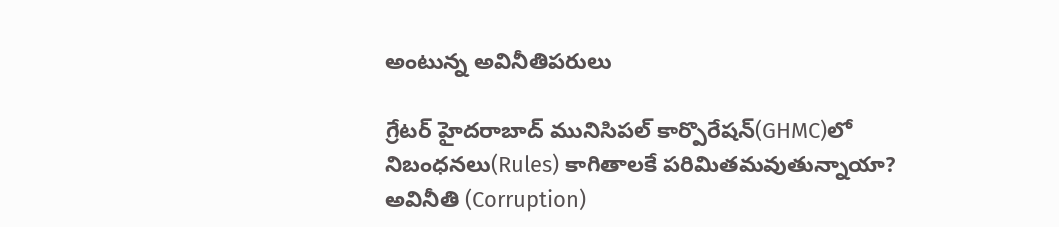అంటున్న అవినీతిపరులు

గ్రేటర్ హైదరాబాద్ మునిసిపల్ కార్పొరేషన్‌(GHMC)లో నిబంధనలు(Rules) కాగితాలకే పరిమితమవుతున్నాయా? అవినీతి (Corruption)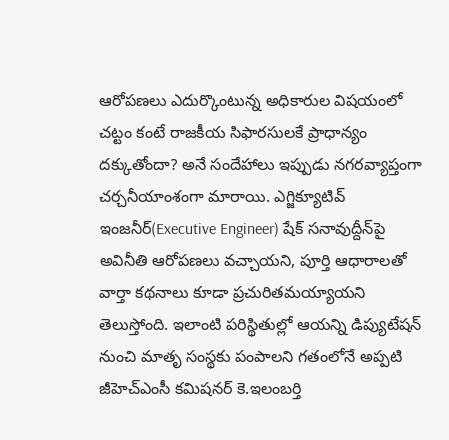ఆరోపణలు ఎదుర్కొంటున్న అధికారుల విషయంలో చట్టం కంటే రాజకీయ సిఫారసులకే ప్రాధాన్యం దక్కుతోందా? అనే సందేహాలు ఇప్పుడు నగరవ్యాప్తంగా చర్చనీయాంశంగా మారాయి. ఎగ్జిక్యూటివ్ ఇంజనీర్(Executive Engineer) షేక్ సనావుద్దీన్‌పై అవినీతి ఆరోపణలు వచ్చాయని, పూర్తి ఆధారాలతో వార్తా కథనాలు కూడా ప్రచురితమయ్యాయని తెలుస్తోంది. ఇలాంటి పరిస్థితుల్లో ఆయన్ని డిప్యుటేషన్ నుంచి మాతృ సంస్థకు పంపాలని గతంలోనే అప్పటి జీహెచ్ఎంసీ కమిషనర్ కె.ఇలంబర్తి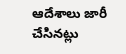ఆదేశాలు జారీ చేసినట్లు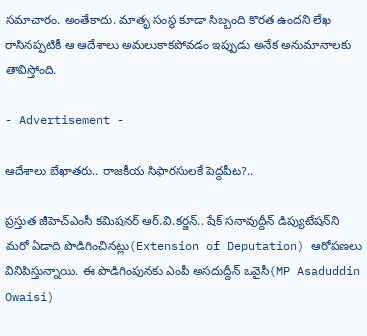సమాచారం. అంతేకాదు. మాతృ సంస్థ కూడా సిబ్బంది కొరత ఉందని లేఖ రాసినప్పటికీ ఆ ఆదేశాలు అమలుకాకపోవడం ఇప్పుడు అనేక అనుమానాలకు తావిస్తోంది.

- Advertisement -

ఆదేశాలు బేఖాతరు.. రాజకీయ సిఫారసులకే పెద్దపీట?..

ప్రస్తుత జీహెచ్ఎంసీ కమిషనర్ ఆర్.వి.కర్జన్.. షేక్ సనావుద్దీన్ డిప్యుటేషన్‌ని మరో ఏడాది పొడిగించినట్లు(Extension of Deputation) ఆరోపణలు వినిపిస్తున్నాయి. ఈ పొడిగింపునకు ఎంపీ అసదుద్దీన్ ఒవైసీ(MP Asaduddin Owaisi)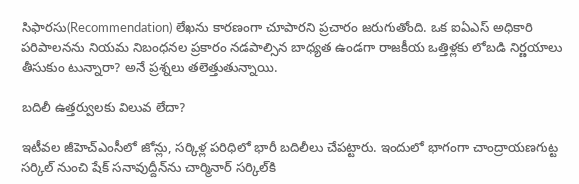సిఫారసు(Recommendation) లేఖను కారణంగా చూపారని ప్రచారం జరుగుతోంది. ఒక ఐఏఎస్ అధికారి పరిపాలనను నియమ నిబంధనల ప్రకారం నడపాల్సిన బాధ్యత ఉండగా రాజకీయ ఒత్తిళ్లకు లోబడి నిర్ణయాలు తీసుకుం టున్నారా? అనే ప్రశ్నలు తలెత్తుతున్నాయి.

బదిలీ ఉత్తర్వులకు విలువ లేదా?

ఇటీవల జీహెచ్ఎంసీలో జోన్లు, సర్కిళ్ల పరిధిలో భారీ బదిలీలు చేపట్టారు. ఇందులో భాగంగా చాంద్రాయణగుట్ట సర్కిల్ నుంచి షేక్ సనావుద్దీన్‌ను చార్మినార్ సర్కిల్‌కి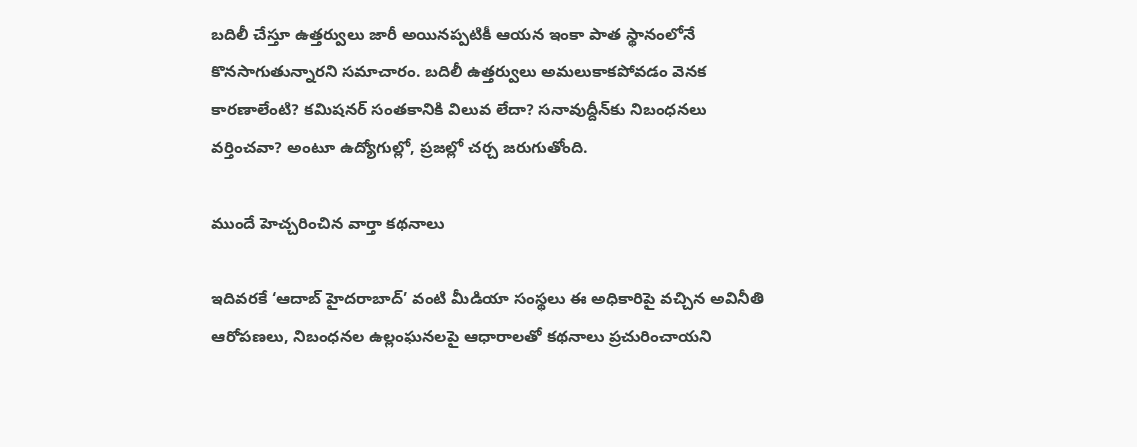బదిలీ చేస్తూ ఉత్తర్వులు జారీ అయినప్పటికీ ఆయన ఇంకా పాత స్థానంలోనే కొనసాగుతున్నారని సమాచారం. బదిలీ ఉత్తర్వులు అమలుకాకపోవడం వెనక కారణాలేంటి? కమిషనర్ సంతకానికి విలువ లేదా? సనావుద్దీన్‌కు నిబంధనలు వర్తించవా? అంటూ ఉద్యోగుల్లో, ప్రజల్లో చర్చ జరుగుతోంది.

ముందే హెచ్చరించిన వార్తా కథనాలు

ఇదివరకే ‘ఆదాబ్ హైదరాబాద్’ వంటి మీడియా సంస్థలు ఈ అధికారిపై వచ్చిన అవినీతి ఆరోపణలు, నిబంధనల ఉల్లంఘనలపై ఆధారాలతో కథనాలు ప్రచురించాయని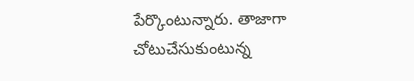పేర్కొంటున్నారు. తాజాగా చోటుచేసుకుంటున్న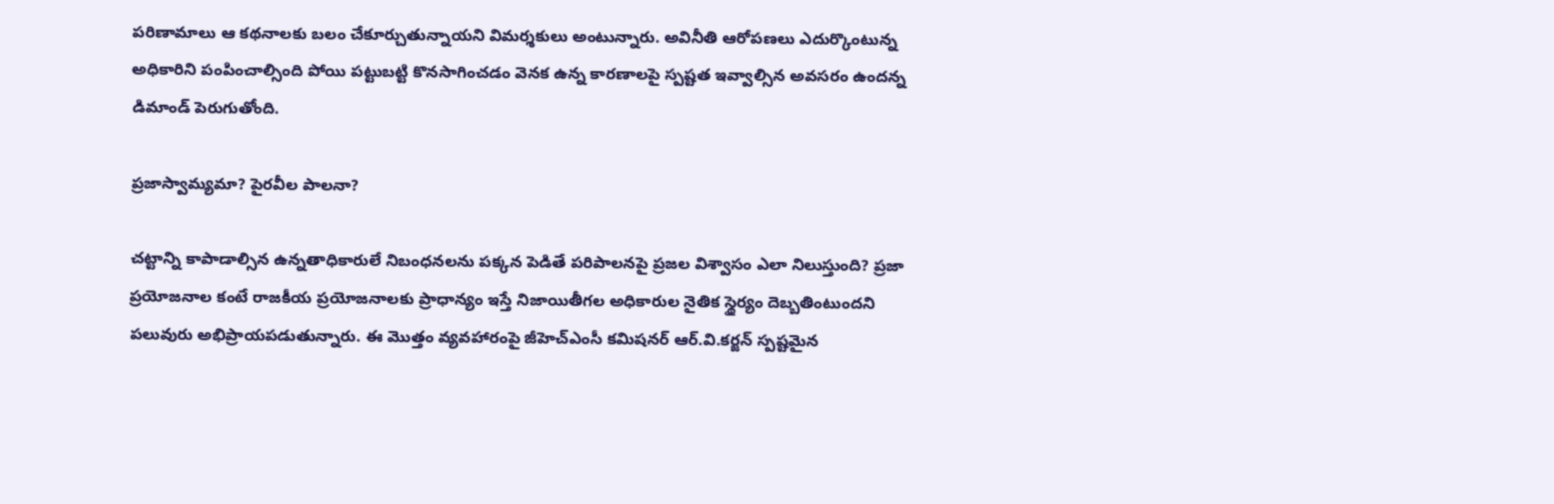పరిణామాలు ఆ కథనాలకు బలం చేకూర్చుతున్నాయని విమర్శకులు అంటున్నారు. అవినీతి ఆరోపణలు ఎదుర్కొంటున్న అధికారిని పంపించాల్సింది పోయి పట్టుబట్టి కొనసాగించడం వెనక ఉన్న కారణాలపై స్పష్టత ఇవ్వాల్సిన అవసరం ఉందన్న డిమాండ్ పెరుగుతోంది.

ప్రజాస్వామ్యమా? పైరవీల పాలనా?

చట్టాన్ని కాపాడాల్సిన ఉన్నతాధికారులే నిబంధనలను పక్కన పెడితే పరిపాలనపై ప్రజల విశ్వాసం ఎలా నిలుస్తుంది? ప్రజా ప్రయోజనాల కంటే రాజకీయ ప్రయోజనాలకు ప్రాధాన్యం ఇస్తే నిజాయితీగల అధికారుల నైతిక స్థైర్యం దెబ్బతింటుందని పలువురు అభిప్రాయపడుతున్నారు. ఈ మొత్తం వ్యవహారంపై జీహెచ్ఎంసీ కమిషనర్ ఆర్.వి.కర్జన్ స్పష్టమైన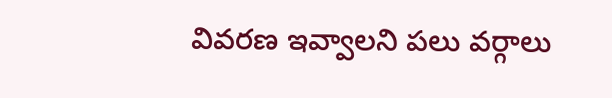వివరణ ఇవ్వాలని పలు వర్గాలు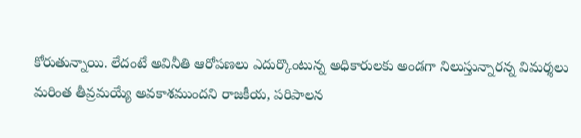కోరుతున్నాయి. లేదంటే అవినీతి ఆరోపణలు ఎదుర్కొంటున్న అధికారులకు అండగా నిలుస్తున్నారన్న విమర్శలు మరింత తీవ్రమయ్యే అవకాశముందని రాజకీయ, పరిపాలన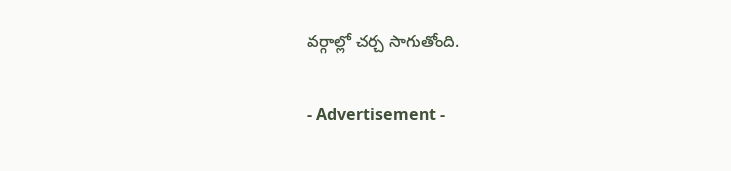వర్గాల్లో చర్చ సాగుతోంది.

- Advertisement -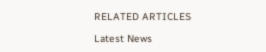RELATED ARTICLES

Latest News